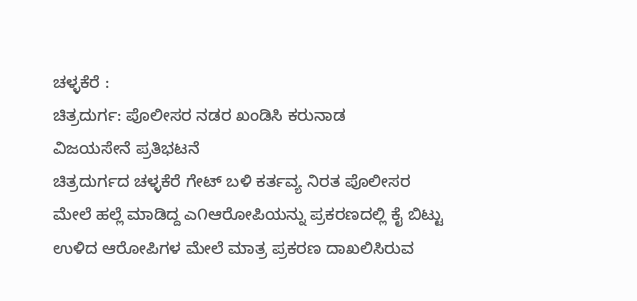ಚಳ್ಳಕೆರೆ :
ಚಿತ್ರದುರ್ಗ: ಪೊಲೀಸರ ನಡರ ಖಂಡಿಸಿ ಕರುನಾಡ
ವಿಜಯಸೇನೆ ಪ್ರತಿಭಟನೆ
ಚಿತ್ರದುರ್ಗದ ಚಳ್ಳಕೆರೆ ಗೇಟ್ ಬಳಿ ಕರ್ತವ್ಯ ನಿರತ ಪೊಲೀಸರ
ಮೇಲೆ ಹಲ್ಲೆ ಮಾಡಿದ್ದ ಎ೧ಆರೋಪಿಯನ್ನು ಪ್ರಕರಣದಲ್ಲಿ ಕೈ ಬಿಟ್ಟು
ಉಳಿದ ಆರೋಪಿಗಳ ಮೇಲೆ ಮಾತ್ರ ಪ್ರಕರಣ ದಾಖಲಿಸಿರುವ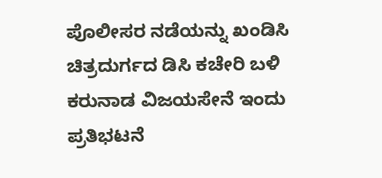ಪೊಲೀಸರ ನಡೆಯನ್ನು ಖಂಡಿಸಿ ಚಿತ್ರದುರ್ಗದ ಡಿಸಿ ಕಚೇರಿ ಬಳಿ
ಕರುನಾಡ ವಿಜಯಸೇನೆ ಇಂದು ಪ್ರತಿಭಟನೆ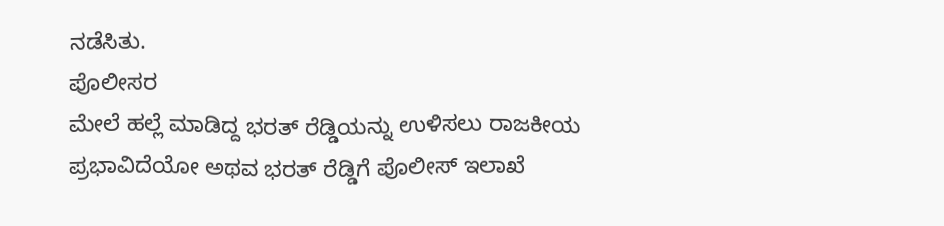ನಡೆಸಿತು.
ಪೊಲೀಸರ
ಮೇಲೆ ಹಲ್ಲೆ ಮಾಡಿದ್ದ ಭರತ್ ರೆಡ್ಡಿಯನ್ನು ಉಳಿಸಲು ರಾಜಕೀಯ
ಪ್ರಭಾವಿದೆಯೋ ಅಥವ ಭರತ್ ರೆಡ್ಡಿಗೆ ಪೊಲೀಸ್ ಇಲಾಖೆ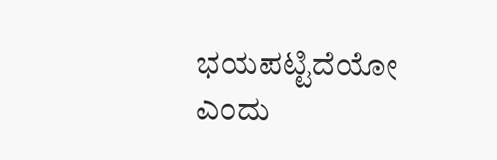ಭಯಪಟ್ಟಿದೆಯೋ ಎಂದು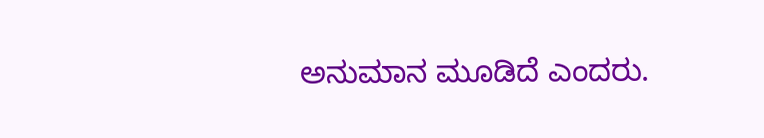ಅನುಮಾನ ಮೂಡಿದೆ ಎಂದರು.